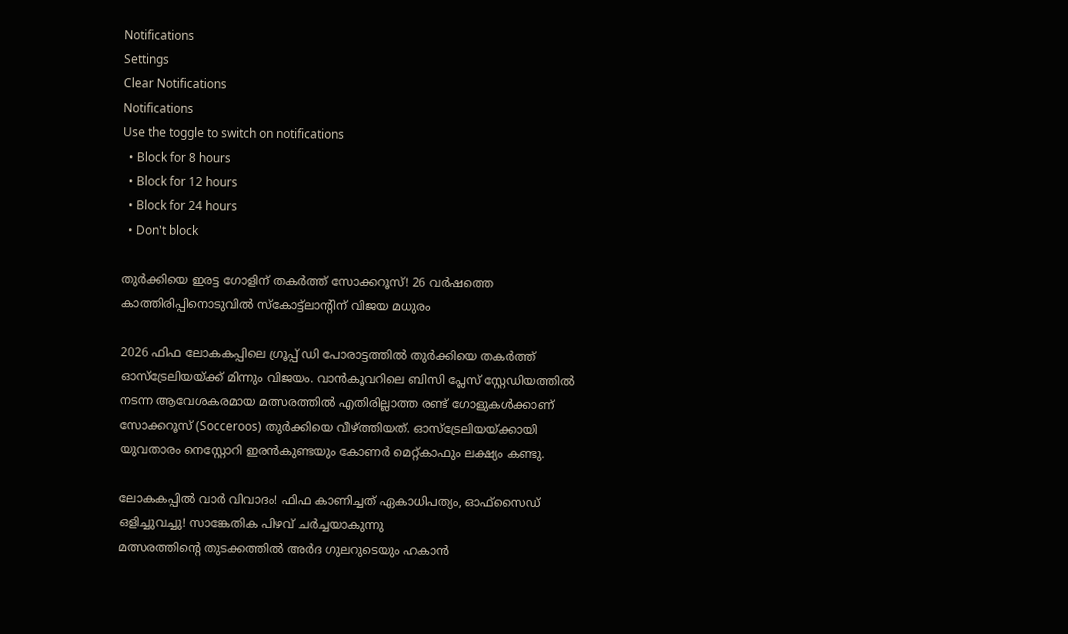Notifications
Settings
Clear Notifications
Notifications
Use the toggle to switch on notifications
  • Block for 8 hours
  • Block for 12 hours
  • Block for 24 hours
  • Don't block

തുർക്കിയെ ഇരട്ട ഗോളിന് തകർത്ത് സോക്കറൂസ്! 26 വർഷത്തെ കാത്തിരിപ്പിനൊടുവിൽ സ്കോട്ട്ലാന്റിന് വിജയ മധുരം

2026 ഫിഫ ലോകകപ്പിലെ ഗ്രൂപ്പ് ഡി പോരാട്ടത്തിൽ തുർക്കിയെ തകർത്ത് ഓസ്‌ട്രേലിയയ്ക്ക് മിന്നും വിജയം. വാൻകൂവറിലെ ബിസി പ്ലേസ് സ്റ്റേഡിയത്തിൽ നടന്ന ആവേശകരമായ മത്സരത്തിൽ എതിരില്ലാത്ത രണ്ട് ഗോളുകൾക്കാണ് സോക്കറൂസ് (Socceroos) തുർക്കിയെ വീഴ്ത്തിയത്. ഓസ്‌ട്രേലിയയ്ക്കായി യുവതാരം നെസ്റ്റോറി ഇരൻകുണ്ടയും കോണർ മെറ്റ്കാഫും ലക്ഷ്യം കണ്ടു.

ലോകകപ്പിൽ വാർ വിവാദം! ഫിഫ കാണിച്ചത് ഏകാധിപത്യം, ഓഫ്സൈഡ് ഒളിച്ചുവച്ചു! സാങ്കേതിക പിഴവ് ചർച്ചയാകുന്നു
മത്സരത്തിന്റെ തുടക്കത്തിൽ അർദ ഗുലറുടെയും ഹകാൻ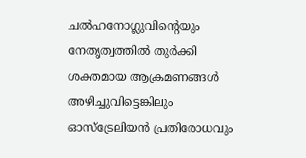ചൽഹനോഗ്ലുവിന്റെയും നേതൃത്വത്തിൽ തുർക്കി ശക്തമായ ആക്രമണങ്ങൾ അഴിച്ചുവിട്ടെങ്കിലും ഓസ്‌ട്രേലിയൻ പ്രതിരോധവും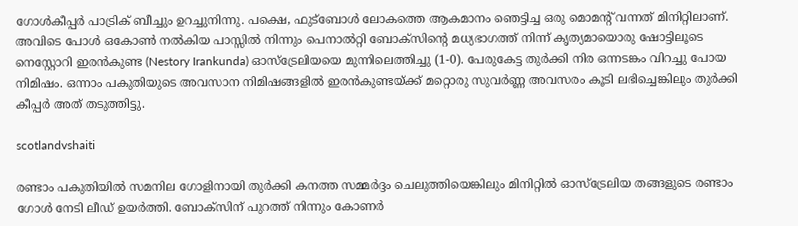ഗോൾകീപ്പർ പാട്രിക് ബീച്ചും ഉറച്ചുനിന്നു. പക്ഷെ, ഫുട്ബോൾ ലോകത്തെ ആകമാനം ഞെട്ടിച്ച ഒരു മൊമന്റ് വന്നത് മിനിറ്റിലാണ്. അവിടെ പോൾ ഒകോൺ നൽകിയ പാസ്സിൽ നിന്നും പെനാൽറ്റി ബോക്സിന്റെ മധ്യഭാഗത്ത് നിന്ന് കൃത്യമായൊരു ഷോട്ടിലൂടെ നെസ്റ്റോറി ഇരൻകുണ്ട (Nestory Irankunda) ഓസ്‌ട്രേലിയയെ മുന്നിലെത്തിച്ചു (1-0). പേരുകേട്ട തുർക്കി നിര ഒന്നടങ്കം വിറച്ചു പോയ നിമിഷം. ഒന്നാം പകുതിയുടെ അവസാന നിമിഷങ്ങളിൽ ഇരൻകുണ്ടയ്ക്ക് മറ്റൊരു സുവർണ്ണ അവസരം കൂടി ലഭിച്ചെങ്കിലും തുർക്കി കീപ്പർ അത് തടുത്തിട്ടു.

scotlandvshaiti

രണ്ടാം പകുതിയിൽ സമനില ഗോളിനായി തുർക്കി കനത്ത സമ്മർദ്ദം ചെലുത്തിയെങ്കിലും മിനിറ്റിൽ ഓസ്‌ട്രേലിയ തങ്ങളുടെ രണ്ടാം ഗോൾ നേടി ലീഡ് ഉയർത്തി. ബോക്സിന് പുറത്ത് നിന്നും കോണർ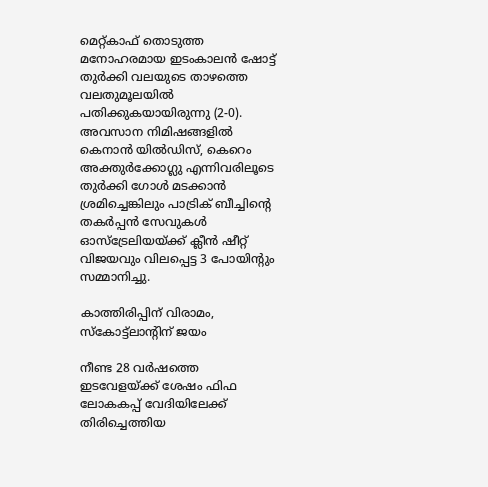മെറ്റ്കാഫ് തൊടുത്ത മനോഹരമായ ഇടംകാലൻ ഷോട്ട് തുർക്കി വലയുടെ താഴത്തെ വലതുമൂലയിൽ പതിക്കുകയായിരുന്നു (2-0). അവസാന നിമിഷങ്ങളിൽ കെനാൻ യിൽഡിസ്, കെറെം അക്തുർക്കോഗ്ലു എന്നിവരിലൂടെ തുർക്കി ഗോൾ മടക്കാൻ ശ്രമിച്ചെങ്കിലും പാട്രിക് ബീച്ചിന്റെ തകർപ്പൻ സേവുകൾ ഓസ്‌ട്രേലിയയ്ക്ക് ക്ലീൻ ഷീറ്റ് വിജയവും വിലപ്പെട്ട 3 പോയിന്റും സമ്മാനിച്ചു.

കാത്തിരിപ്പിന് വിരാമം, സ്കോട്ട്ലാന്റിന് ജയം

നീണ്ട 28 വർഷത്തെ ഇടവേളയ്ക്ക് ശേഷം ഫിഫ ലോകകപ്പ് വേദിയിലേക്ക് തിരിച്ചെത്തിയ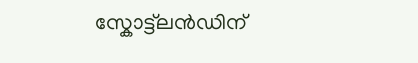സ്കോട്ട്‌ലൻഡിന്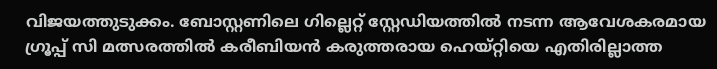വിജയത്തുടുക്കം. ബോസ്റ്റണിലെ ഗില്ലെറ്റ് സ്റ്റേഡിയത്തിൽ നടന്ന ആവേശകരമായ ഗ്രൂപ്പ് സി മത്സരത്തിൽ കരീബിയൻ കരുത്തരായ ഹെയ്റ്റിയെ എതിരില്ലാത്ത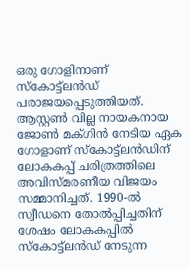ഒരു ഗോളിനാണ് സ്കോട്ട്‌ലൻഡ് പരാജയപ്പെടുത്തിയത്. ആസ്റ്റൺ വില്ല നായകനായ ജോൺ മക്ഗിൻ നേടിയ ഏക ഗോളാണ് സ്കോട്ട്‌ലൻഡിന് ലോകകപ്പ് ചരിത്രത്തിലെ അവിസ്മരണീയ വിജയം സമ്മാനിച്ചത്. 1990-ൽ സ്വീഡനെ തോൽപ്പിച്ചതിന് ശേഷം ലോകകപ്പിൽ സ്കോട്ട്‌ലൻഡ് നേടുന്ന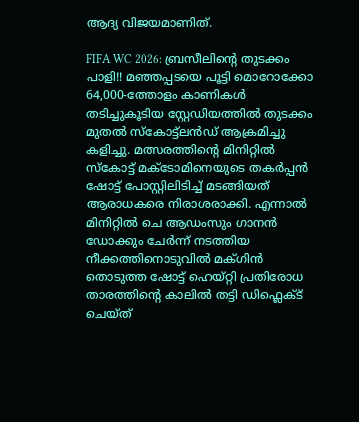ആദ്യ വിജയമാണിത്.

FIFA WC 2026: ബ്രസീലിന്റെ തുടക്കം പാളി!! മഞ്ഞപ്പടയെ പൂട്ടി മൊറോക്കോ
64,000-ത്തോളം കാണികൾ തടിച്ചുകൂടിയ സ്റ്റേഡിയത്തിൽ തുടക്കം മുതൽ സ്കോട്ട്‌ലൻഡ് ആക്രമിച്ചു കളിച്ചു. മത്സരത്തിന്റെ മിനിറ്റിൽ സ്കോട്ട് മക്ടോമിനെയുടെ തകർപ്പൻ ഷോട്ട് പോസ്റ്റിലിടിച്ച് മടങ്ങിയത് ആരാധകരെ നിരാശരാക്കി. എന്നാൽ മിനിറ്റിൽ ചെ ആഡംസും ഗാനൻ ഡോക്കും ചേർന്ന് നടത്തിയ നീക്കത്തിനൊടുവിൽ മക്ഗിൻ തൊടുത്ത ഷോട്ട് ഹെയ്റ്റി പ്രതിരോധ താരത്തിന്റെ കാലിൽ തട്ടി ഡിഫ്ലെക്ട് ചെയ്ത്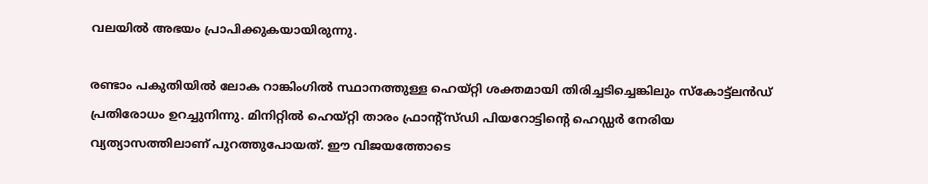വലയിൽ അഭയം പ്രാപിക്കുകയായിരുന്നു.

രണ്ടാം പകുതിയിൽ ലോക റാങ്കിംഗിൽ സ്ഥാനത്തുള്ള ഹെയ്റ്റി ശക്തമായി തിരിച്ചടിച്ചെങ്കിലും സ്കോട്ട്‌ലൻഡ് പ്രതിരോധം ഉറച്ചുനിന്നു. മിനിറ്റിൽ ഹെയ്റ്റി താരം ഫ്രാന്റ്സ്ഡി പിയറോട്ടിന്റെ ഹെഡ്ഡർ നേരിയ വ്യത്യാസത്തിലാണ് പുറത്തുപോയത്. ഈ വിജയത്തോടെ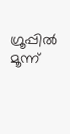ഗ്രൂപ്പിൽ മൂന്ന്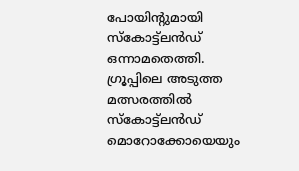പോയിന്റുമായി സ്കോട്ട്‌ലൻഡ് ഒന്നാമതെത്തി. ഗ്രൂപ്പിലെ അടുത്ത മത്സരത്തിൽ സ്കോട്ട്‌ലൻഡ് മൊറോക്കോയെയും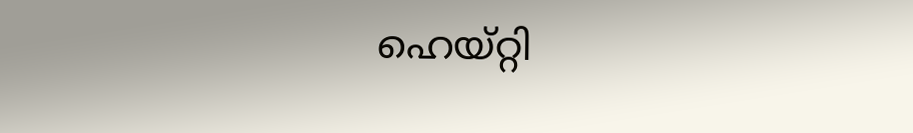ഹെയ്റ്റി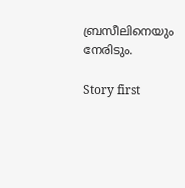ബ്രസീലിനെയും നേരിടും.

Story first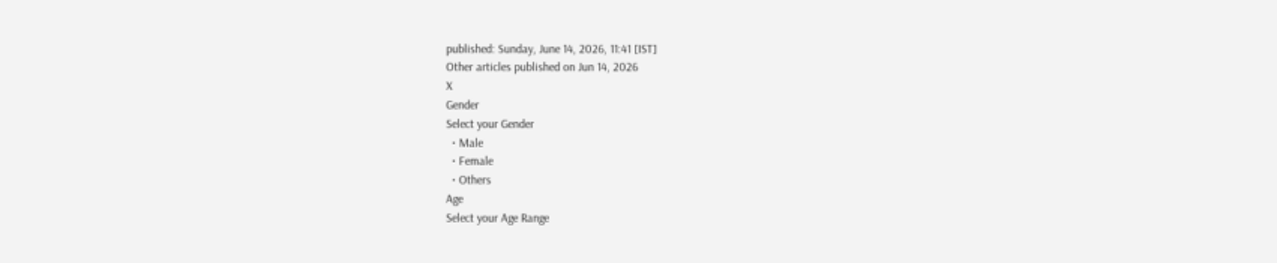published: Sunday, June 14, 2026, 11:41 [IST]
Other articles published on Jun 14, 2026
X
Gender
Select your Gender
  • Male
  • Female
  • Others
Age
Select your Age Range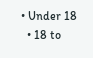• Under 18
  • 18 to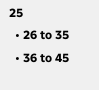25
  • 26 to 35
  • 36 to 45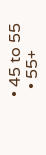• 45 to 55
  • 55+